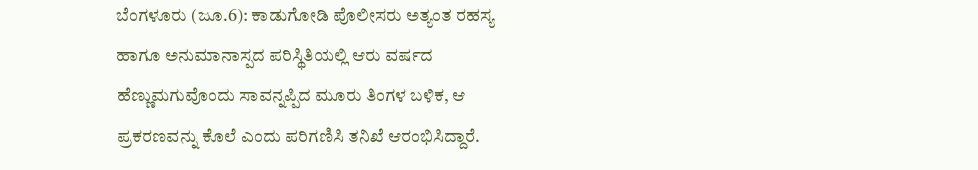ಬೆಂಗಳೂರು (ಜೂ.6): ಕಾಡುಗೋಡಿ ಪೊಲೀಸರು ಅತ್ಯಂತ ರಹಸ್ಯ ಹಾಗೂ ಅನುಮಾನಾಸ್ಪದ ಪರಿಸ್ಥಿತಿಯಲ್ಲಿ ಆರು ವರ್ಷದ ಹೆಣ್ಣುಮಗುವೊಂದು ಸಾವನ್ನಪ್ಪಿದ ಮೂರು ತಿಂಗಳ ಬಳಿಕ, ಆ ಪ್ರಕರಣವನ್ನು ಕೊಲೆ ಎಂದು ಪರಿಗಣಿಸಿ ತನಿಖೆ ಆರಂಭಿಸಿದ್ದಾರೆ.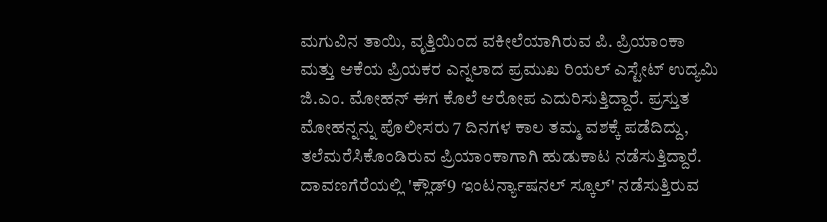ಮಗುವಿನ ತಾಯಿ, ವೃತ್ತಿಯಿಂದ ವಕೀಲೆಯಾಗಿರುವ ಪಿ. ಪ್ರಿಯಾಂಕಾ ಮತ್ತು ಆಕೆಯ ಪ್ರಿಯಕರ ಎನ್ನಲಾದ ಪ್ರಮುಖ ರಿಯಲ್ ಎಸ್ಟೇಟ್ ಉದ್ಯಮಿ ಜಿ.ಎಂ. ಮೋಹನ್ ಈಗ ಕೊಲೆ ಆರೋಪ ಎದುರಿಸುತ್ತಿದ್ದಾರೆ. ಪ್ರಸ್ತುತ ಮೋಹನ್ನನ್ನು ಪೊಲೀಸರು 7 ದಿನಗಳ ಕಾಲ ತಮ್ಮ ವಶಕ್ಕೆ ಪಡೆದಿದ್ದು, ತಲೆಮರೆಸಿಕೊಂಡಿರುವ ಪ್ರಿಯಾಂಕಾಗಾಗಿ ಹುಡುಕಾಟ ನಡೆಸುತ್ತಿದ್ದಾರೆ.
ದಾವಣಗೆರೆಯಲ್ಲಿ 'ಕ್ಲೌಡ್9 ಇಂಟರ್ನ್ಯಾಷನಲ್ ಸ್ಕೂಲ್' ನಡೆಸುತ್ತಿರುವ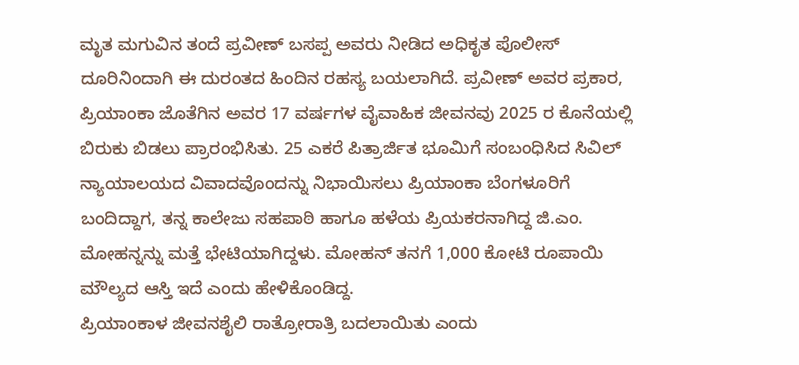ಮೃತ ಮಗುವಿನ ತಂದೆ ಪ್ರವೀಣ್ ಬಸಪ್ಪ ಅವರು ನೀಡಿದ ಅಧಿಕೃತ ಪೊಲೀಸ್ ದೂರಿನಿಂದಾಗಿ ಈ ದುರಂತದ ಹಿಂದಿನ ರಹಸ್ಯ ಬಯಲಾಗಿದೆ. ಪ್ರವೀಣ್ ಅವರ ಪ್ರಕಾರ, ಪ್ರಿಯಾಂಕಾ ಜೊತೆಗಿನ ಅವರ 17 ವರ್ಷಗಳ ವೈವಾಹಿಕ ಜೀವನವು 2025 ರ ಕೊನೆಯಲ್ಲಿ ಬಿರುಕು ಬಿಡಲು ಪ್ರಾರಂಭಿಸಿತು. 25 ಎಕರೆ ಪಿತ್ರಾರ್ಜಿತ ಭೂಮಿಗೆ ಸಂಬಂಧಿಸಿದ ಸಿವಿಲ್ ನ್ಯಾಯಾಲಯದ ವಿವಾದವೊಂದನ್ನು ನಿಭಾಯಿಸಲು ಪ್ರಿಯಾಂಕಾ ಬೆಂಗಳೂರಿಗೆ ಬಂದಿದ್ದಾಗ, ತನ್ನ ಕಾಲೇಜು ಸಹಪಾಠಿ ಹಾಗೂ ಹಳೆಯ ಪ್ರಿಯಕರನಾಗಿದ್ದ ಜಿ.ಎಂ. ಮೋಹನ್ನನ್ನು ಮತ್ತೆ ಭೇಟಿಯಾಗಿದ್ದಳು. ಮೋಹನ್ ತನಗೆ 1,000 ಕೋಟಿ ರೂಪಾಯಿ ಮೌಲ್ಯದ ಆಸ್ತಿ ಇದೆ ಎಂದು ಹೇಳಿಕೊಂಡಿದ್ದ.
ಪ್ರಿಯಾಂಕಾಳ ಜೀವನಶೈಲಿ ರಾತ್ರೋರಾತ್ರಿ ಬದಲಾಯಿತು ಎಂದು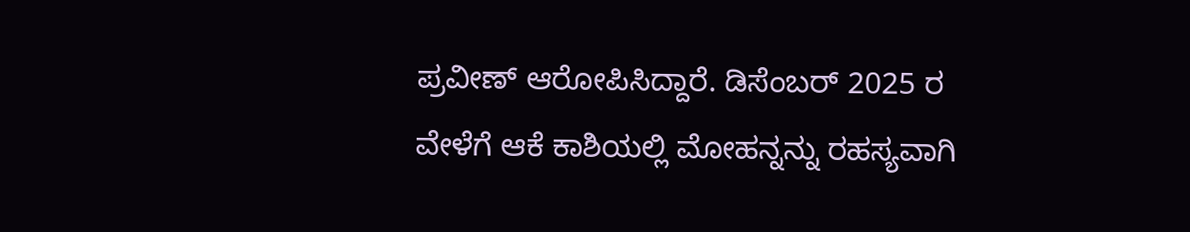ಪ್ರವೀಣ್ ಆರೋಪಿಸಿದ್ದಾರೆ. ಡಿಸೆಂಬರ್ 2025 ರ ವೇಳೆಗೆ ಆಕೆ ಕಾಶಿಯಲ್ಲಿ ಮೋಹನ್ನನ್ನು ರಹಸ್ಯವಾಗಿ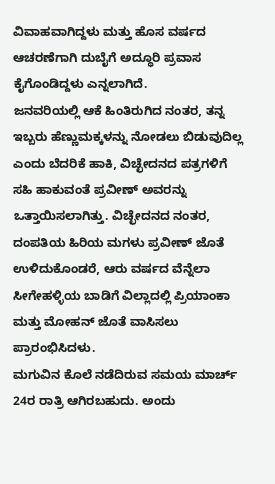ವಿವಾಹವಾಗಿದ್ದಳು ಮತ್ತು ಹೊಸ ವರ್ಷದ ಆಚರಣೆಗಾಗಿ ದುಬೈಗೆ ಅದ್ಧೂರಿ ಪ್ರವಾಸ ಕೈಗೊಂಡಿದ್ದಳು ಎನ್ನಲಾಗಿದೆ.
ಜನವರಿಯಲ್ಲಿ ಆಕೆ ಹಿಂತಿರುಗಿದ ನಂತರ, ತನ್ನ ಇಬ್ಬರು ಹೆಣ್ಣುಮಕ್ಕಳನ್ನು ನೋಡಲು ಬಿಡುವುದಿಲ್ಲ ಎಂದು ಬೆದರಿಕೆ ಹಾಕಿ, ವಿಚ್ಛೇದನದ ಪತ್ರಗಳಿಗೆ ಸಹಿ ಹಾಕುವಂತೆ ಪ್ರವೀಣ್ ಅವರನ್ನು ಒತ್ತಾಯಿಸಲಾಗಿತ್ತು. ವಿಚ್ಛೇದನದ ನಂತರ, ದಂಪತಿಯ ಹಿರಿಯ ಮಗಳು ಪ್ರವೀಣ್ ಜೊತೆ ಉಳಿದುಕೊಂಡರೆ, ಆರು ವರ್ಷದ ವೆನ್ನೆಲಾ ಸೀಗೇಹಳ್ಳಿಯ ಬಾಡಿಗೆ ವಿಲ್ಲಾದಲ್ಲಿ ಪ್ರಿಯಾಂಕಾ ಮತ್ತು ಮೋಹನ್ ಜೊತೆ ವಾಸಿಸಲು ಪ್ರಾರಂಭಿಸಿದಳು.
ಮಗುವಿನ ಕೊಲೆ ನಡೆದಿರುವ ಸಮಯ ಮಾರ್ಚ್ 24ರ ರಾತ್ರಿ ಆಗಿರಬಹುದು. ಅಂದು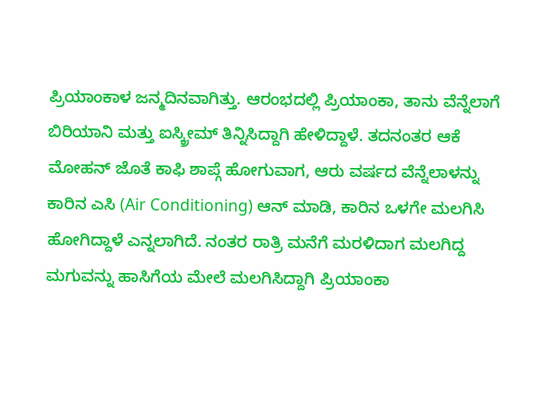ಪ್ರಿಯಾಂಕಾಳ ಜನ್ಮದಿನವಾಗಿತ್ತು. ಆರಂಭದಲ್ಲಿ ಪ್ರಿಯಾಂಕಾ, ತಾನು ವೆನ್ನೆಲಾಗೆ ಬಿರಿಯಾನಿ ಮತ್ತು ಐಸ್ಕ್ರೀಮ್ ತಿನ್ನಿಸಿದ್ದಾಗಿ ಹೇಳಿದ್ದಾಳೆ. ತದನಂತರ ಆಕೆ ಮೋಹನ್ ಜೊತೆ ಕಾಫಿ ಶಾಪ್ಗೆ ಹೋಗುವಾಗ, ಆರು ವರ್ಷದ ವೆನ್ನೆಲಾಳನ್ನು ಕಾರಿನ ಎಸಿ (Air Conditioning) ಆನ್ ಮಾಡಿ, ಕಾರಿನ ಒಳಗೇ ಮಲಗಿಸಿ ಹೋಗಿದ್ದಾಳೆ ಎನ್ನಲಾಗಿದೆ. ನಂತರ ರಾತ್ರಿ ಮನೆಗೆ ಮರಳಿದಾಗ ಮಲಗಿದ್ದ ಮಗುವನ್ನು ಹಾಸಿಗೆಯ ಮೇಲೆ ಮಲಗಿಸಿದ್ದಾಗಿ ಪ್ರಿಯಾಂಕಾ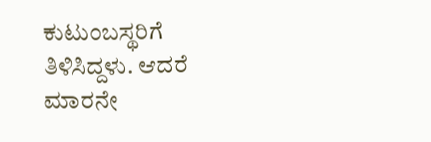ಕುಟುಂಬಸ್ಥರಿಗೆ ತಿಳಿಸಿದ್ದಳು. ಆದರೆ ಮಾರನೇ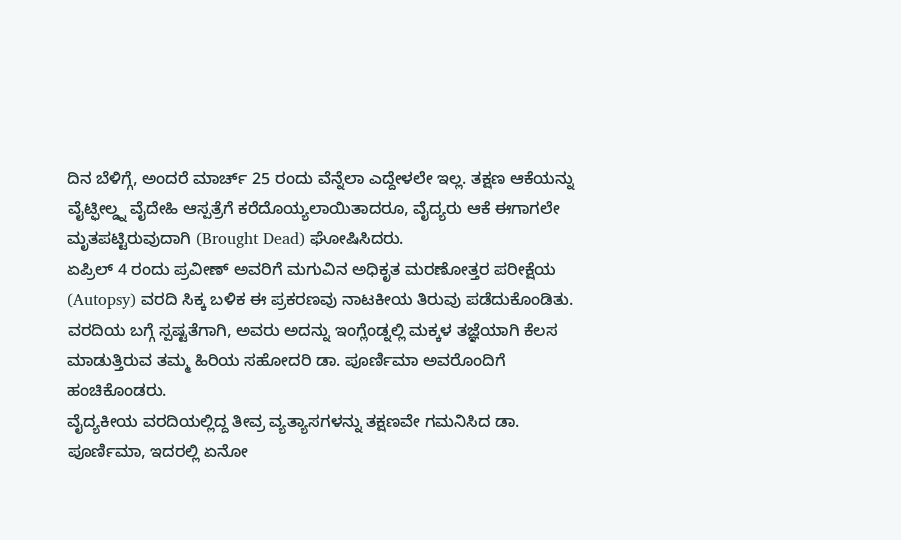ದಿನ ಬೆಳಿಗ್ಗೆ, ಅಂದರೆ ಮಾರ್ಚ್ 25 ರಂದು ವೆನ್ನೆಲಾ ಎದ್ದೇಳಲೇ ಇಲ್ಲ. ತಕ್ಷಣ ಆಕೆಯನ್ನು ವೈಟ್ಫೀಲ್ಡ್ನ ವೈದೇಹಿ ಆಸ್ಪತ್ರೆಗೆ ಕರೆದೊಯ್ಯಲಾಯಿತಾದರೂ, ವೈದ್ಯರು ಆಕೆ ಈಗಾಗಲೇ ಮೃತಪಟ್ಟಿರುವುದಾಗಿ (Brought Dead) ಘೋಷಿಸಿದರು.
ಏಪ್ರಿಲ್ 4 ರಂದು ಪ್ರವೀಣ್ ಅವರಿಗೆ ಮಗುವಿನ ಅಧಿಕೃತ ಮರಣೋತ್ತರ ಪರೀಕ್ಷೆಯ (Autopsy) ವರದಿ ಸಿಕ್ಕ ಬಳಿಕ ಈ ಪ್ರಕರಣವು ನಾಟಕೀಯ ತಿರುವು ಪಡೆದುಕೊಂಡಿತು. ವರದಿಯ ಬಗ್ಗೆ ಸ್ಪಷ್ಟತೆಗಾಗಿ, ಅವರು ಅದನ್ನು ಇಂಗ್ಲೆಂಡ್ನಲ್ಲಿ ಮಕ್ಕಳ ತಜ್ಞೆಯಾಗಿ ಕೆಲಸ ಮಾಡುತ್ತಿರುವ ತಮ್ಮ ಹಿರಿಯ ಸಹೋದರಿ ಡಾ. ಪೂರ್ಣಿಮಾ ಅವರೊಂದಿಗೆ ಹಂಚಿಕೊಂಡರು.
ವೈದ್ಯಕೀಯ ವರದಿಯಲ್ಲಿದ್ದ ತೀವ್ರ ವ್ಯತ್ಯಾಸಗಳನ್ನು ತಕ್ಷಣವೇ ಗಮನಿಸಿದ ಡಾ. ಪೂರ್ಣಿಮಾ, ಇದರಲ್ಲಿ ಏನೋ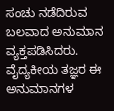ಸಂಚು ನಡೆದಿರುವ ಬಲವಾದ ಅನುಮಾನ ವ್ಯಕ್ತಪಡಿಸಿದರು. ವೈದ್ಯಕೀಯ ತಜ್ಞರ ಈ ಅನುಮಾನಗಳ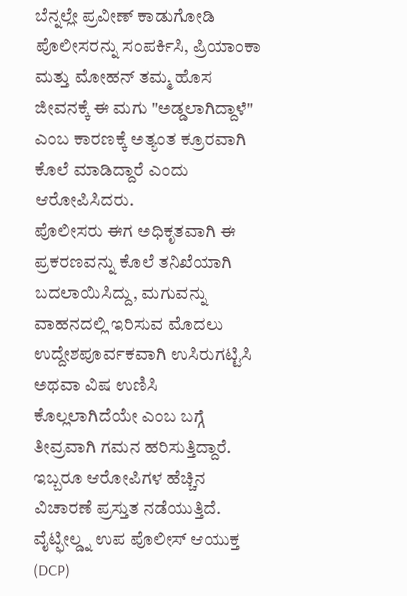ಬೆನ್ನಲ್ಲೇ ಪ್ರವೀಣ್ ಕಾಡುಗೋಡಿ ಪೊಲೀಸರನ್ನು ಸಂಪರ್ಕಿಸಿ, ಪ್ರಿಯಾಂಕಾ ಮತ್ತು ಮೋಹನ್ ತಮ್ಮ ಹೊಸ ಜೀವನಕ್ಕೆ ಈ ಮಗು "ಅಡ್ಡಲಾಗಿದ್ದಾಳೆ" ಎಂಬ ಕಾರಣಕ್ಕೆ ಅತ್ಯಂತ ಕ್ರೂರವಾಗಿ ಕೊಲೆ ಮಾಡಿದ್ದಾರೆ ಎಂದು ಆರೋಪಿಸಿದರು.
ಪೊಲೀಸರು ಈಗ ಅಧಿಕೃತವಾಗಿ ಈ ಪ್ರಕರಣವನ್ನು ಕೊಲೆ ತನಿಖೆಯಾಗಿ ಬದಲಾಯಿಸಿದ್ದು, ಮಗುವನ್ನು ವಾಹನದಲ್ಲಿ ಇರಿಸುವ ಮೊದಲು ಉದ್ದೇಶಪೂರ್ವಕವಾಗಿ ಉಸಿರುಗಟ್ಟಿಸಿ ಅಥವಾ ವಿಷ ಉಣಿಸಿ ಕೊಲ್ಲಲಾಗಿದೆಯೇ ಎಂಬ ಬಗ್ಗೆ ತೀವ್ರವಾಗಿ ಗಮನ ಹರಿಸುತ್ತಿದ್ದಾರೆ. ಇಬ್ಬರೂ ಆರೋಪಿಗಳ ಹೆಚ್ಚಿನ ವಿಚಾರಣೆ ಪ್ರಸ್ತುತ ನಡೆಯುತ್ತಿದೆ.
ವೈಟ್ಫೀಲ್ಡ್ನ ಉಪ ಪೊಲೀಸ್ ಆಯುಕ್ತ (DCP)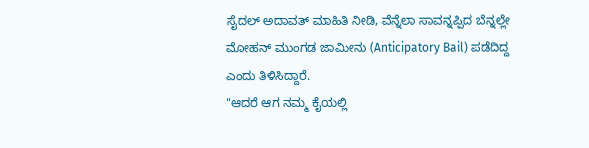ಸೈದಲ್ ಅದಾವತ್ ಮಾಹಿತಿ ನೀಡಿ, ವೆನ್ನೆಲಾ ಸಾವನ್ನಪ್ಪಿದ ಬೆನ್ನಲ್ಲೇ ಮೋಹನ್ ಮುಂಗಡ ಜಾಮೀನು (Anticipatory Bail) ಪಡೆದಿದ್ದ ಎಂದು ತಿಳಿಸಿದ್ದಾರೆ.
"ಆದರೆ ಆಗ ನಮ್ಮ ಕೈಯಲ್ಲಿ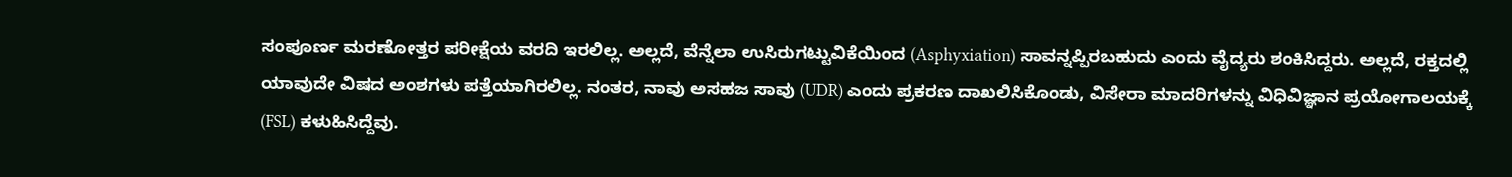ಸಂಪೂರ್ಣ ಮರಣೋತ್ತರ ಪರೀಕ್ಷೆಯ ವರದಿ ಇರಲಿಲ್ಲ. ಅಲ್ಲದೆ, ವೆನ್ನೆಲಾ ಉಸಿರುಗಟ್ಟುವಿಕೆಯಿಂದ (Asphyxiation) ಸಾವನ್ನಪ್ಪಿರಬಹುದು ಎಂದು ವೈದ್ಯರು ಶಂಕಿಸಿದ್ದರು. ಅಲ್ಲದೆ, ರಕ್ತದಲ್ಲಿ ಯಾವುದೇ ವಿಷದ ಅಂಶಗಳು ಪತ್ತೆಯಾಗಿರಲಿಲ್ಲ. ನಂತರ, ನಾವು ಅಸಹಜ ಸಾವು (UDR) ಎಂದು ಪ್ರಕರಣ ದಾಖಲಿಸಿಕೊಂಡು, ವಿಸೇರಾ ಮಾದರಿಗಳನ್ನು ವಿಧಿವಿಜ್ಞಾನ ಪ್ರಯೋಗಾಲಯಕ್ಕೆ (FSL) ಕಳುಹಿಸಿದ್ದೆವು.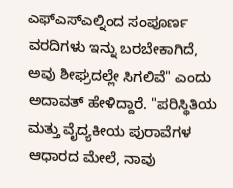ಎಫ್ಎಸ್ಎಲ್ನಿಂದ ಸಂಪೂರ್ಣ ವರದಿಗಳು ಇನ್ನು ಬರಬೇಕಾಗಿದೆ, ಅವು ಶೀಘ್ರದಲ್ಲೇ ಸಿಗಲಿವೆ" ಎಂದು ಅದಾವತ್ ಹೇಳಿದ್ದಾರೆ. "ಪರಿಸ್ಥಿತಿಯ ಮತ್ತು ವೈದ್ಯಕೀಯ ಪುರಾವೆಗಳ ಆಧಾರದ ಮೇಲೆ, ನಾವು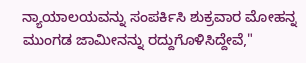ನ್ಯಾಯಾಲಯವನ್ನು ಸಂಪರ್ಕಿಸಿ ಶುಕ್ರವಾರ ಮೋಹನ್ನ ಮುಂಗಡ ಜಾಮೀನನ್ನು ರದ್ದುಗೊಳಿಸಿದ್ದೇವೆ,"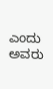ಎಂದು ಅವರು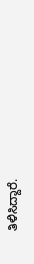ತಿಳಿಸಿದ್ದಾರೆ.